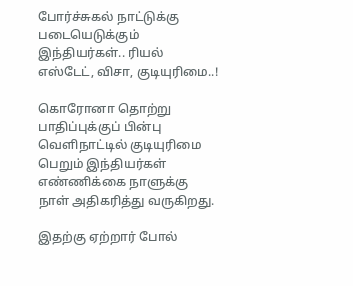போர்ச்சுகல் நாட்டுக்கு படையெடுக்கும் இந்தியர்கள்.. ரியல் எஸ்டேட், விசா, குடியுரிமை..!

கொரோனா தொற்று பாதிப்புக்குப் பின்பு வெளிநாட்டில் குடியுரிமை பெறும் இந்தியர்கள் எண்ணிக்கை நாளுக்கு நாள் அதிகரித்து வருகிறது.

இதற்கு ஏற்றார் போல்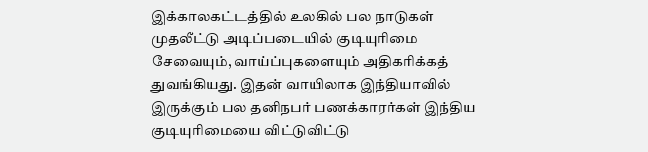இக்காலகட்டத்தில் உலகில் பல நாடுகள் முதலீட்டு அடிப்படையில் குடியுரிமை சேவையும், வாய்ப்புகளையும் அதிகரிக்கத் துவங்கியது. இதன் வாயிலாக இந்தியாவில் இருக்கும் பல தனிநபர் பணக்காரர்கள் இந்திய குடியுரிமையை விட்டுவிட்டு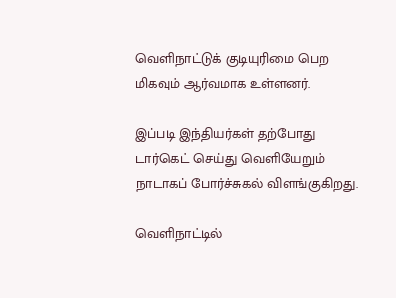வெளிநாட்டுக் குடியுரிமை பெற மிகவும் ஆர்வமாக உள்ளனர்.

இப்படி இந்தியர்கள் தற்போது டார்கெட் செய்து வெளியேறும் நாடாகப் போர்ச்சுகல் விளங்குகிறது.

வெளிநாட்டில்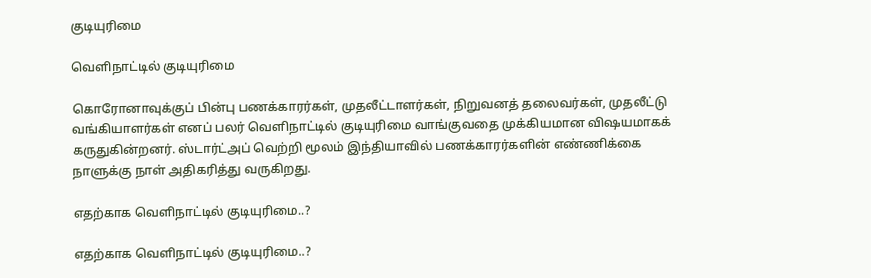குடியுரிமை

வெளிநாட்டில் குடியுரிமை

கொரோனாவுக்குப் பின்பு பணக்காரர்கள், முதலீட்டாளர்கள், நிறுவனத் தலைவர்கள், முதலீட்டு வங்கியாளர்கள் எனப் பலர் வெளிநாட்டில் குடியுரிமை வாங்குவதை முக்கியமான விஷயமாகக் கருதுகின்றனர். ஸ்டார்ட்அப் வெற்றி மூலம் இந்தியாவில் பணக்காரர்களின் எண்ணிக்கை நாளுக்கு நாள் அதிகரித்து வருகிறது.

எதற்காக வெளிநாட்டில் குடியுரிமை..?

எதற்காக வெளிநாட்டில் குடியுரிமை..?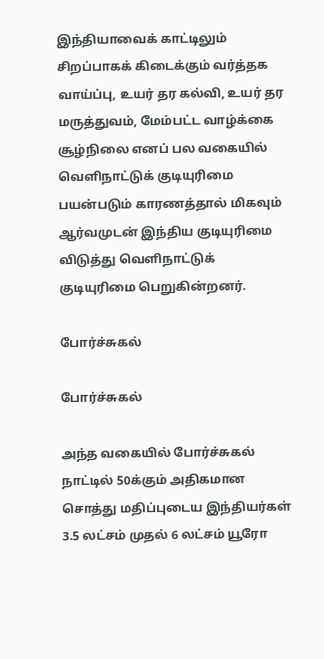இந்தியாவைக் காட்டிலும் சிறப்பாகக் கிடைக்கும் வர்த்தக வாய்ப்பு, உயர் தர கல்வி, உயர் தர மருத்துவம், மேம்பட்ட வாழ்க்கை சூழ்நிலை எனப் பல வகையில் வெளிநாட்டுக் குடியுரிமை பயன்படும் காரணத்தால் மிகவும் ஆர்வமுடன் இந்திய குடியுரிமை விடுத்து வெளிநாட்டுக் குடியுரிமை பெறுகின்றனர்.

போர்ச்சுகல்

போர்ச்சுகல்

அந்த வகையில் போர்ச்சுகல் நாட்டில் 50க்கும் அதிகமான சொத்து மதிப்புடைய இந்தியர்கள் 3.5 லட்சம் முதல் 6 லட்சம் யூரோ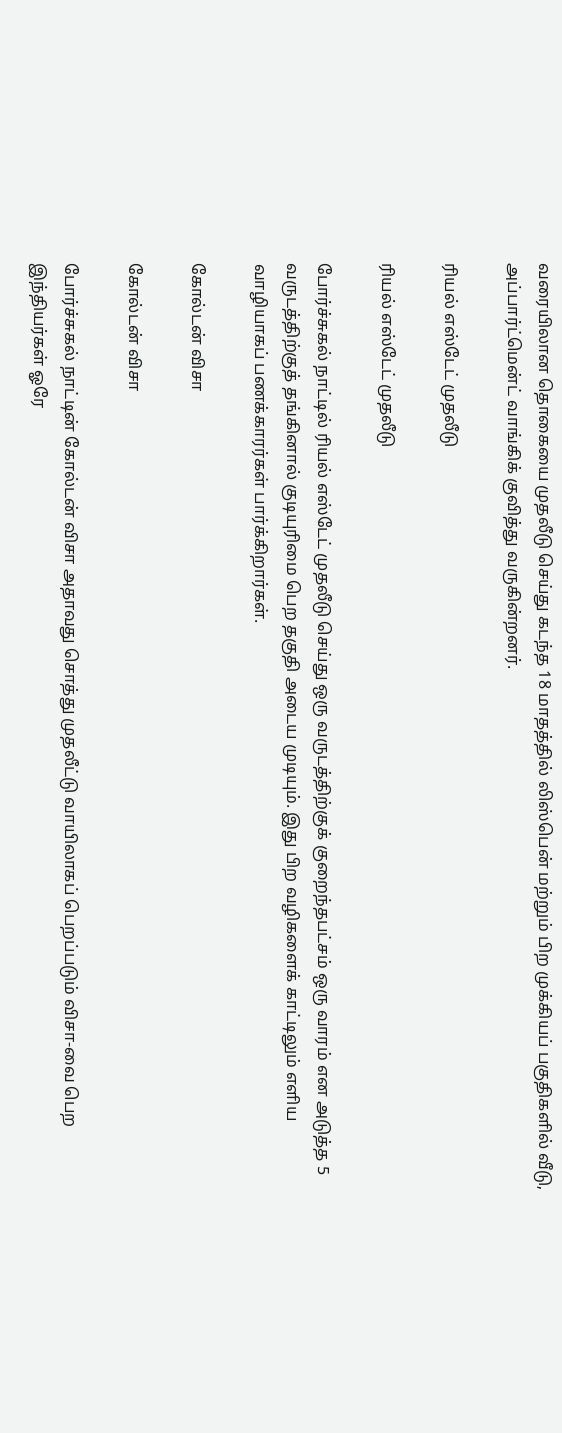வரையிலான தொகையை முதலீடு செய்து கடந்த 18 மாதத்தில் லிஸ்பென் மற்றும் பிற முக்கியப் பகுதிகளில் வீடு, அப்பார்ட்மென்ட் வாங்கிக் குவித்து வருகின்றனர்.

ரியல் எஸ்டேட் முதலீடு

ரியல் எஸ்டேட் முதலீடு

போர்ச்சுகல் நாட்டில் ரியல் எஸ்டேட் முதலீடு செய்து ஒரு வருடத்திற்குக் குறைந்தபட்சம் ஒரு வாரம் என அடுத்த 5 வருடத்திற்குத் தங்கினால் குடியுரிமை பெற தகுதி அடைய முடியும். இது பிற வழிகளைக் காட்டிலும் எளிய வாழியாகப் பணக்காரர்கள் பார்க்கிறார்கள்.

கோல்டன் விசா

கோல்டன் விசா

போர்ச்சுகல் நாட்டின் கோல்டன் விசா அதாவது சொத்து முதலீட்டு வாயிலாகப் பெறப்படும் விசா-வை பெற இந்தியர்கள் ஓரே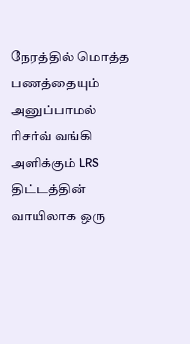நேரத்தில் மொத்த பணத்தையும் அனுப்பாமல் ரிசர்வ் வங்கி அளிக்கும் LRS திட்டத்தின் வாயிலாக ஒரு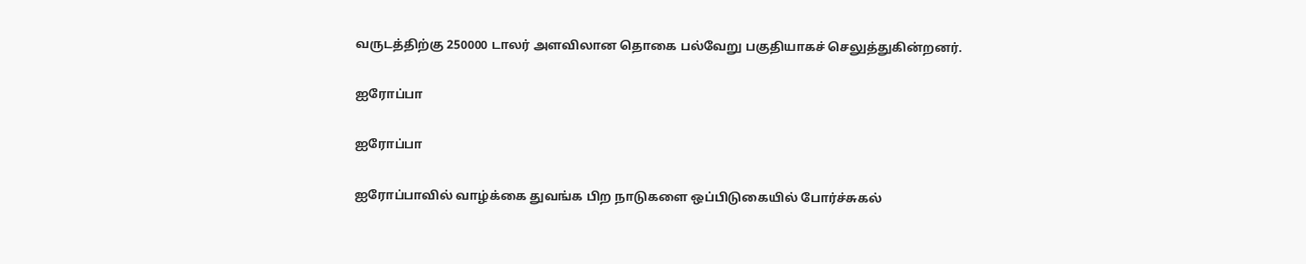வருடத்திற்கு 250000 டாலர் அளவிலான தொகை பல்வேறு பகுதியாகச் செலுத்துகின்றனர்.

ஐரோப்பா

ஐரோப்பா

ஐரோப்பாவில் வாழ்க்கை துவங்க பிற நாடுகளை ஒப்பிடுகையில் போர்ச்சுகல்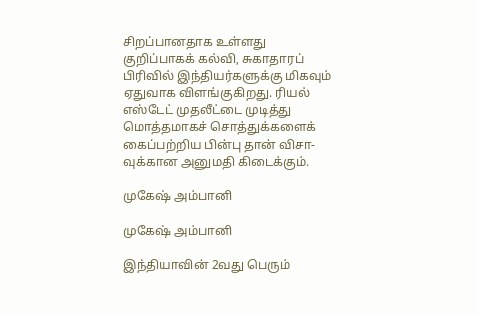சிறப்பானதாக உள்ளது குறிப்பாகக் கல்வி, சுகாதாரப் பிரிவில் இந்தியர்களுக்கு மிகவும் ஏதுவாக விளங்குகிறது. ரியல் எஸ்டேட் முதலீட்டை முடித்து மொத்தமாகச் சொத்துக்களைக் கைப்பற்றிய பின்பு தான் விசா-வுக்கான அனுமதி கிடைக்கும்.

முகேஷ் அம்பானி

முகேஷ் அம்பானி

இந்தியாவின் 2வது பெரும்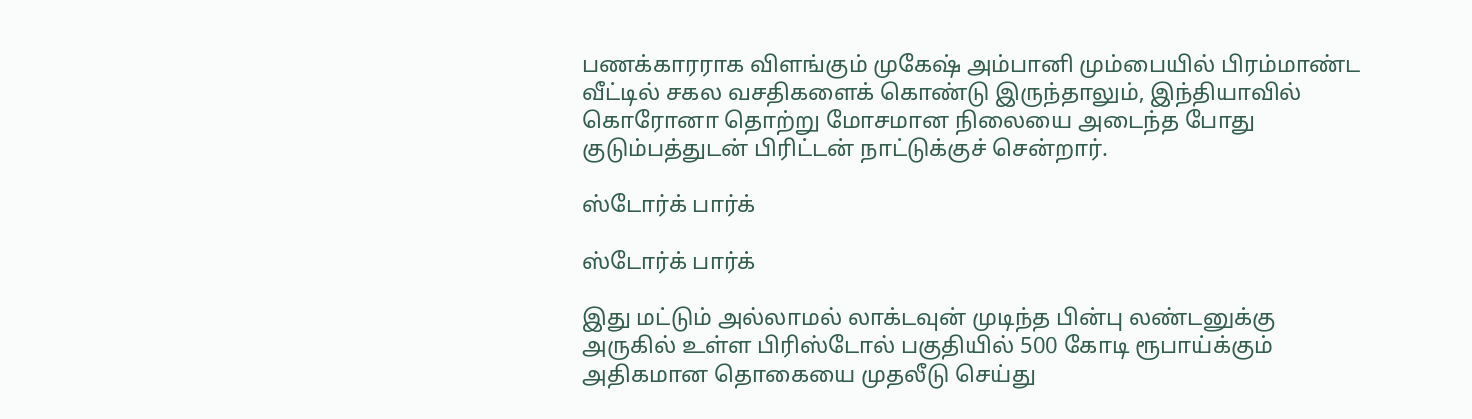பணக்காரராக விளங்கும் முகேஷ் அம்பானி மும்பையில் பிரம்மாண்ட வீட்டில் சகல வசதிகளைக் கொண்டு இருந்தாலும், இந்தியாவில் கொரோனா தொற்று மோசமான நிலையை அடைந்த போது குடும்பத்துடன் பிரிட்டன் நாட்டுக்குச் சென்றார்.

ஸ்டோர்க் பார்க்

ஸ்டோர்க் பார்க்

இது மட்டும் அல்லாமல் லாக்டவுன் முடிந்த பின்பு லண்டனுக்கு அருகில் உள்ள பிரிஸ்டோல் பகுதியில் 500 கோடி ரூபாய்க்கும் அதிகமான தொகையை முதலீடு செய்து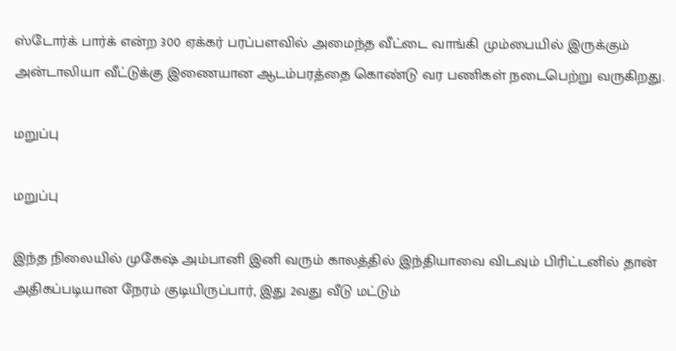ஸ்டோர்க் பார்க் என்ற 300 ஏக்கர் பரப்பளவில் அமைந்த வீட்டை வாங்கி மும்பையில் இருக்கும் அன்டாலியா வீட்டுக்கு இணையான ஆடம்பரத்தை கொண்டு வர பணிகள் நடைபெற்று வருகிறது.

மறுப்பு

மறுப்பு

இந்த நிலையில் முகேஷ் அம்பானி இனி வரும் காலத்தில் இந்தியாவை விடவும் பிரிட்டனில் தான் அதிகப்படியான நேரம் குடியிருப்பார், இது 2வது வீடு மட்டும்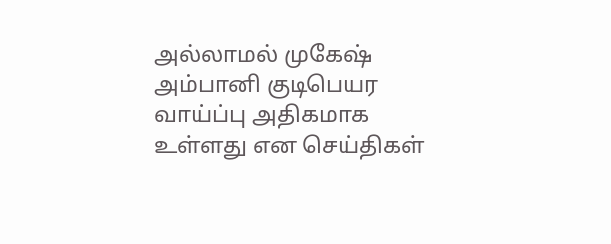அல்லாமல் முகேஷ் அம்பானி குடிபெயர வாய்ப்பு அதிகமாக உள்ளது என செய்திகள்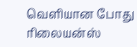வெளியான போது ரிலையன்ஸ்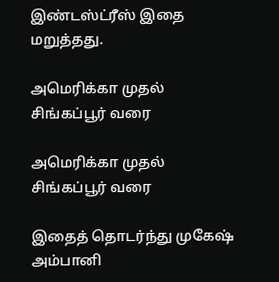இண்டஸ்ட்ரீஸ் இதை மறுத்தது.

அமெரிக்கா முதல் சிங்கப்பூர் வரை

அமெரிக்கா முதல் சிங்கப்பூர் வரை

இதைத் தொடர்ந்து முகேஷ் அம்பானி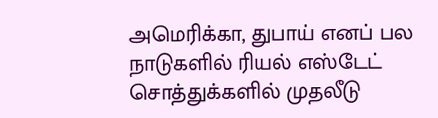அமெரிக்கா, துபாய் எனப் பல நாடுகளில் ரியல் எஸ்டேட் சொத்துக்களில் முதலீடு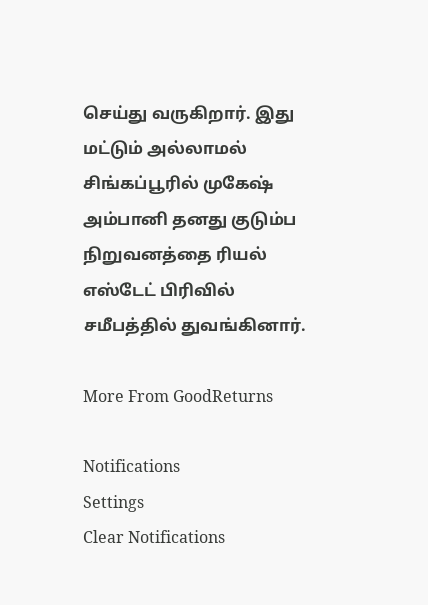செய்து வருகிறார். இது மட்டும் அல்லாமல் சிங்கப்பூரில் முகேஷ் அம்பானி தனது குடும்ப நிறுவனத்தை ரியல் எஸ்டேட் பிரிவில் சமீபத்தில் துவங்கினார்.

More From GoodReturns

Notifications
Settings
Clear Notifications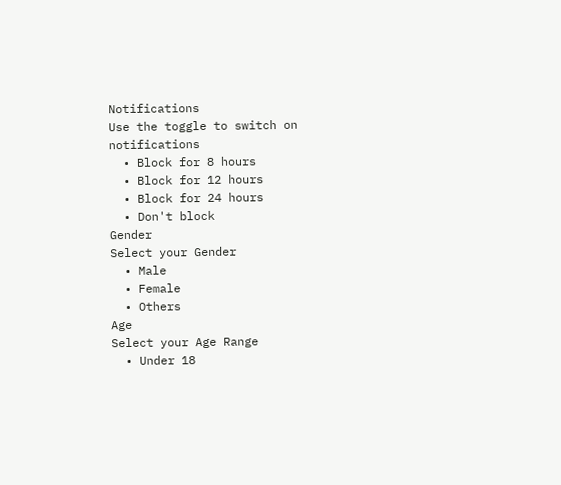Notifications
Use the toggle to switch on notifications
  • Block for 8 hours
  • Block for 12 hours
  • Block for 24 hours
  • Don't block
Gender
Select your Gender
  • Male
  • Female
  • Others
Age
Select your Age Range
  • Under 18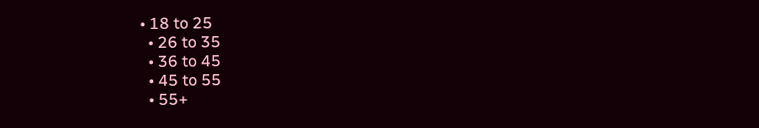• 18 to 25
  • 26 to 35
  • 36 to 45
  • 45 to 55
  • 55+